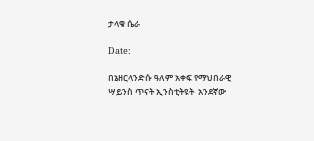ታላቁ ሴራ

Date:

በኔዘርላንድሱ ዓለም አቀፍ የማህበራዊ ሣይንስ ጥናት ኢንስቲትዩት  አንደኛው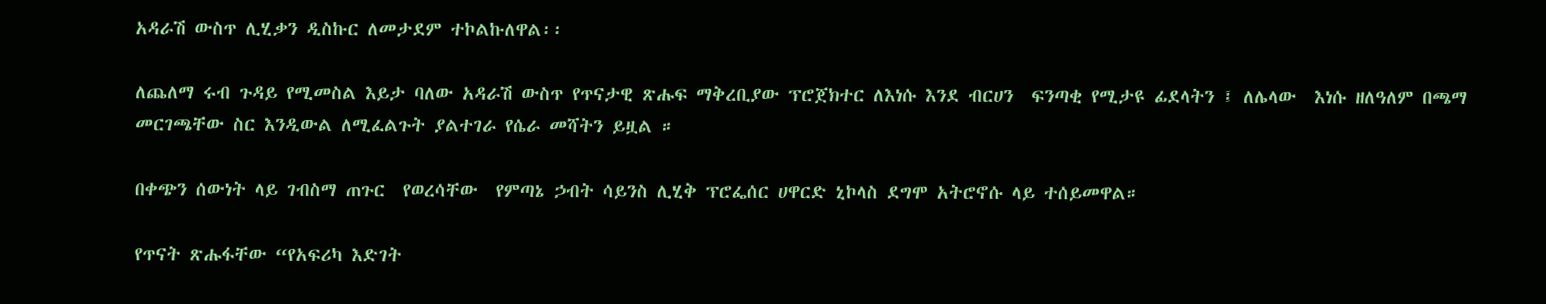አዳራሽ ውስጥ ሊሂቃን ዲስኩር ለመታደም ተኮልኩለዋል፡፡

ለጨለማ ሩብ ጉዳይ የሚመስል እይታ ባለው አዳራሽ ውስጥ የጥናታዊ ጽሑፍ ማቅረቢያው ፕሮጀክተር ለእነሱ እንደ ብርሀን  ፍንጣቂ የሚታዩ ፊደላትን ፤ ለሌላው  እነሱ ዘለዓለም በጫማ መርገጫቸው ስር እንዲውል ለሚፈልጉት ያልተገራ የሴራ መሻትን ይዟል ።

በቀጭን ሰውነት ላይ ገብስማ ጠጉር  የወረሳቸው  የምጣኔ ኃብት ሳይንስ ሊሂቅ ፕሮፌሰር ሀዋርድ ኒኮላስ ደግሞ አትሮኖሱ ላይ ተሰይመዋል።

የጥናት ጽሑፋቸው “የአፍሪካ እድገት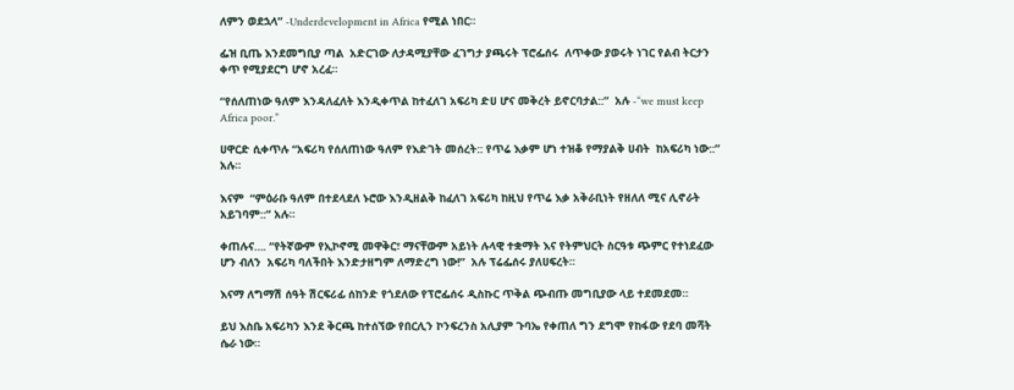ለምን ወደኋላ” -Underdevelopment in Africa የሚል ነበር።

ፌዝ ቢጤ እንደመግቢያ ጣል  አድርገው ለታዳሚያቸው ፈገግታ ያጫሩት ፕሮፌሰሩ  ለጥቀው ያወሩት ነገር የልብ ትርታን ቀጥ የሚያደርግ ሆኖ አረፈ።

“የሰለጠነው ዓለም እንዳለፈለት እንዲቀጥል ከተፈለገ አፍሪካ ድሀ ሆና መቅረት ይኖርባታል::”  አሉ -“we must keep Africa poor.”

ሀዋርድ ሲቀጥሉ “አፍሪካ የሰለጠነው ዓለም የእድገት መሰረት:: የጥሬ እቃም ሆነ ተዝቆ የማያልቅ ሀብት  ከአፍሪካ ነው::” አሉ።

እናም  “ምዕራቡ ዓለም በተደላደለ ኑሮው እንዲዘልቅ ከፈለገ አፍሪካ ከዚህ የጥሬ እቃ አቅራቢነት የዘለለ ሚና ሊኖራት አይገባም::” አሉ።

ቀጠሉና…. “የትኛውም የኢኮኖሚ መዋቅር፣ ማናቸውም አይነት ሉላዊ ተቋማት እና የትምህርት ስርዓቱ ጭምር የተነደፈው ሆን ብለን  አፍሪካ ባለችበት እንድታዘግም ለማድረግ ነው!”  አሉ ፕሬፌሰሩ ያለሀፍረት።

እናማ ለግማሽ ሰዓት ሽርፍሪፊ ሰከንድ የጎደለው የፕሮፌሰሩ ዲስኩር ጥቅል ጭብጡ መግቢያው ላይ ተደመደመ።

ይህ እስቤ አፍሪካን እንደ ቅርጫ ከተሰኘው የበርሊን ኮንፍረንስ አሊያም ጉባኤ የቀጠለ ግን ደግሞ የከፋው የደባ መሻት ሴራ ነው።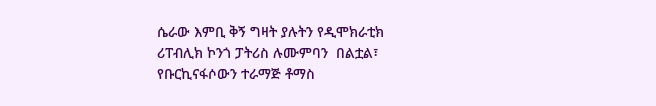ሴራው እምቢ ቅኝ ግዛት ያሉትን የዲሞክራቲክ ሪፐብሊክ ኮንጎ ፓትሪስ ሉሙምባን  በልቷል፣  የቡርኪናፋሶውን ተራማጅ ቶማስ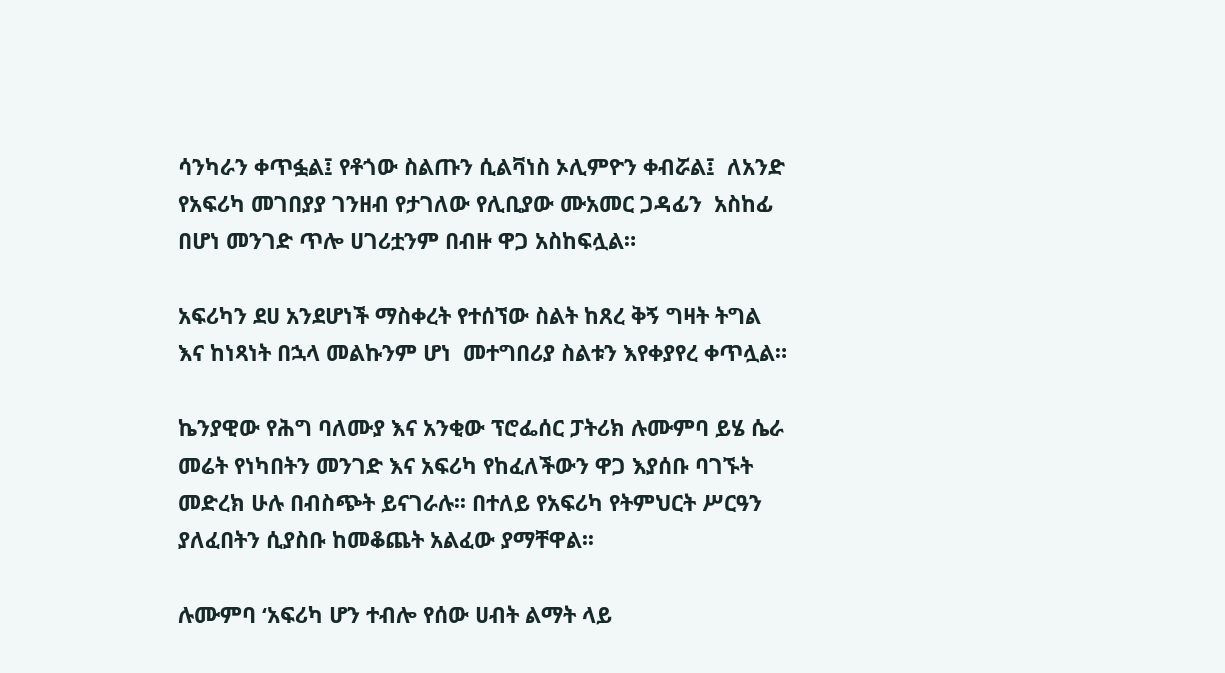ሳንካራን ቀጥፏል፤ የቶጎው ስልጡን ሲልቫነስ ኦሊምዮን ቀብሯል፤  ለአንድ የአፍሪካ መገበያያ ገንዘብ የታገለው የሊቢያው ሙአመር ጋዳፊን  አስከፊ በሆነ መንገድ ጥሎ ሀገሪቷንም በብዙ ዋጋ አስከፍሏል።

አፍሪካን ደሀ አንደሆነች ማስቀረት የተሰኘው ስልት ከጸረ ቅኝ ግዛት ትግል እና ከነጻነት በኋላ መልኩንም ሆነ  መተግበሪያ ስልቱን እየቀያየረ ቀጥሏል።

ኬንያዊው የሕግ ባለሙያ እና አንቂው ፕሮፌሰር ፓትሪክ ሉሙምባ ይሄ ሴራ መሬት የነካበትን መንገድ እና አፍሪካ የከፈለችውን ዋጋ እያሰቡ ባገኙት መድረክ ሁሉ በብስጭት ይናገራሉ፡፡ በተለይ የአፍሪካ የትምህርት ሥርዓን ያለፈበትን ሲያስቡ ከመቆጨት አልፈው ያማቸዋል፡፡

ሉሙምባ ‘አፍሪካ ሆን ተብሎ የሰው ሀብት ልማት ላይ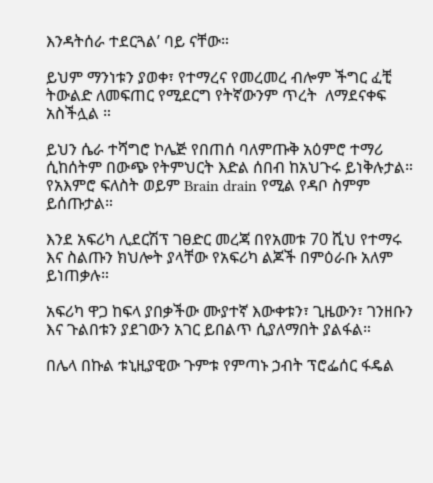እንዳትሰራ ተደርጓል’ ባይ ናቸው።

ይህም ማንነቱን ያወቀ፣ የተማረና የመረመረ ብሎም ችግር ፈቺ ትውልድ ለመፍጠር የሚደርግ የትኛውንም ጥረት  ለማደናቀፍ አስችሏል ።

ይህን ሴራ ተሻግሮ ኮሌጅ የበጠሰ ባለምጡቅ አዕምሮ ተማሪ ሲከሰትም በውጭ የትምህርት እድል ሰበብ ከአህጉሩ ይነቅሉታል። የአእምሮ ፍለስት ወይም Brain drain የሚል የዳቦ ስምም ይሰጡታል።

እንደ አፍሪካ ሊደርሽፕ ገፀድር መረጃ በየአመቱ 70 ሺህ የተማሩ እና ስልጡን ክህሎት ያላቸው የአፍሪካ ልጆች በምዕራቡ አለም ይነጠቃሉ።

አፍሪካ ዋጋ ከፍላ ያበቃችው ሙያተኛ እውቀቱን፣ ጊዜውን፣ ገንዘቡን እና ጉልበቱን ያደገውን አገር ይበልጥ ሲያለማበት ያልፋል።

በሌላ በኩል ቱኒዚያዊው ጉምቱ የምጣኑ ኃብት ፕሮፌሰር ፋዴል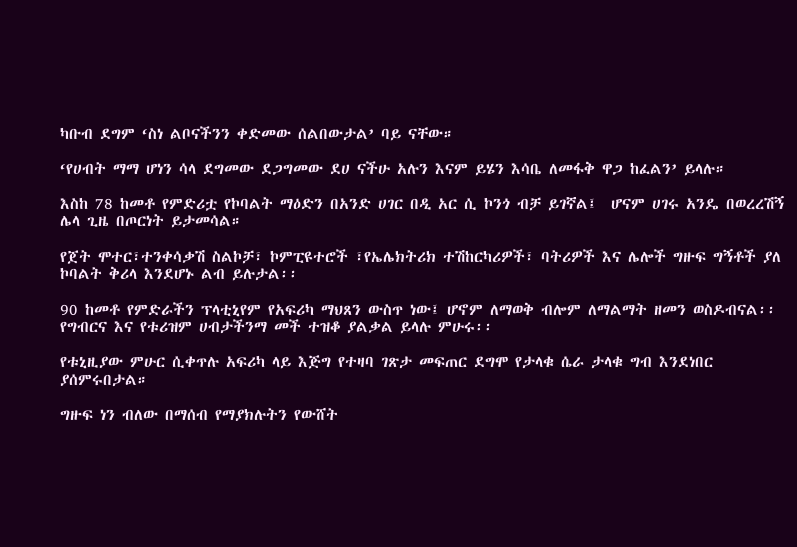ካቡብ ደግም ‘ስነ ልቦናችንን ቀድመው ሰልበውታል’ ባይ ናቸው።

‘የሀብት ማማ ሆነን ሳላ ደግመው ደጋግመው ደሀ ናችሁ አሉን እናም ይሄን እሳቤ ለመፋቅ ዋጋ ከፈልን’ ይላሉ።

እስከ 78 ከመቶ የምድሪቷ የኮባልት ማዕድን በአንድ ሀገር በዲ አር ሲ ኮንጎ ብቻ ይገኛል፤  ሆናም ሀገሩ አንዴ በወረረሽኝ ሌላ ጊዜ በጦርነት ይታመሳል።

የጀት ሞተር፣ተንቀሳቃሽ ስልኮቻ፣ ኮምፒዩተሮች ፣የኤሌክትሪክ ተሽከርካሪዎች፣ ባትሪዎች እና ሌሎች ግዙፍ ግኝቶች ያለ ኮባልት ቅሪላ እንደሆኑ ልብ ይሉታል፡፡

90 ከመቶ የምድራችን ፕላቲኒየም የአፍሪካ ማህጸን ውስጥ ነው፤ ሆኖም ለማወቅ ብሎም ለማልማት ዘመን ወስዶብናል፡፡ የግብርና እና የቱሪዝም ሀብታችንማ መች ተዝቆ ያልቃል ይላሉ ምሁሩ፡፡

የቱኒዚያው ምሁር ሲቀጥሉ አፍሪካ ላይ እጅግ የተዛባ ገጽታ መፍጠር ደግሞ የታላቁ ሴራ ታላቁ ግብ እንደነበር ያሰምሩበታል።

ግዙፍ ነን ብለው በማሰብ የማያክሉትን የውሸት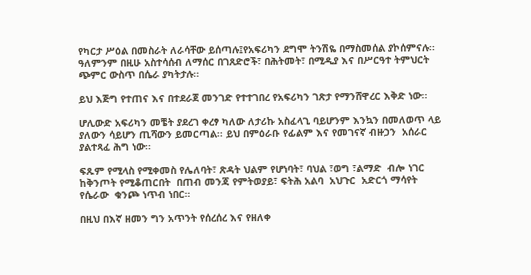የካርታ ሥዕል በመስራት ለራሳቸው ይሰጣሉ፤የአፍሪካን ደግሞ ትንሽዬ በማስመሰል ያኮሰምናሉ፡፡ ዓለምንም በዚሁ አስተሳሰብ ለማሰር በገጸድሮች፣ በሕትመት፣ በሚዲያ እና በሥርዓተ ትምህርት ጭምር ውስጥ በሴራ ያካትታሉ፡፡

ይህ እጅግ የተጠና እና በተደራጀ መንገድ የተተገበረ የአፍሪካን ገጽታ የማንሸዋረር እቅድ ነው፡፡

ሆሊውድ አፍሪካን መቼት ያደረገ ቀረፃ ካለው ለታሪኩ አስፈላጊ ባይሆንም እንኳን በመለወጥ ላይ ያለውን ሳይሆን ጢሻውን ይመርጣል፡፡ ይህ በምዕራቡ የፊልም እና የመገናኛ ብዙኃን  አሰራር ያልተጻፈ ሕግ ነው፡፡

ፍጹም የሚላስ የሚቀመስ የሌለባት፣ ጽዳት ህልም የሆነባት፣ ባህል ፣ወግ ፣ልማድ  ብሎ ነገር  ከቅንጦት የሚቆጠርበት  በጠብ መንጃ የምትወያይ፣ ፍትሕ አልባ  አህጉር  አድርጎ ማሳየት  የሴራው  ቁንጮ ነጥብ ነበር።

በዚህ በእኛ ዘመን ግን አጥንት የሰረሰረ እና የዘለቀ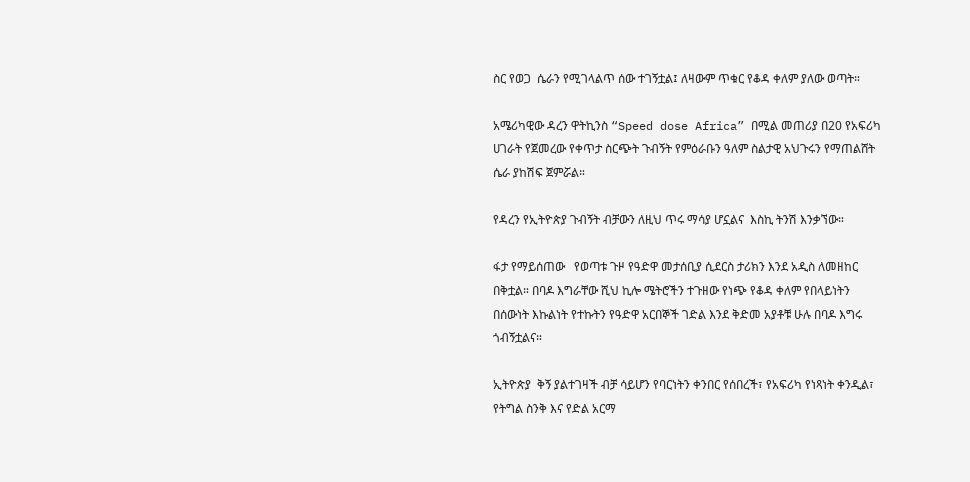ስር የወጋ  ሴራን የሚገላልጥ ሰው ተገኝቷል፤ ለዛውም ጥቁር የቆዳ ቀለም ያለው ወጣት።

አሜሪካዊው ዳረን ዋትኪንስ “Speed dose Africa” በሚል መጠሪያ በ20 የአፍሪካ ሀገራት የጀመረው የቀጥታ ስርጭት ጉብኝት የምዕራቡን ዓለም ስልታዊ አህጉሩን የማጠልሸት ሴራ ያከሽፍ ጀምሯል።

የዳረን የኢትዮጵያ ጉብኝት ብቻውን ለዚህ ጥሩ ማሳያ ሆኗልና  እስኪ ትንሽ እንቃኘው።

ፋታ የማይሰጠው   የወጣቱ ጉዞ የዓድዋ መታሰቢያ ሲደርስ ታሪክን እንደ አዲስ ለመዘከር በቅቷል። በባዶ እግራቸው ሺህ ኪሎ ሜትሮችን ተጉዘው የነጭ የቆዳ ቀለም የበላይነትን በሰውነት እኩልነት የተኩትን የዓድዋ አርበኞች ገድል እንደ ቅድመ አያቶቹ ሁሉ በባዶ እግሩ ጎብኝቷልና።

ኢትዮጵያ  ቅኝ ያልተገዛች ብቻ ሳይሆን የባርነትን ቀንበር የሰበረች፣ የአፍሪካ የነጻነት ቀንዲል፣ የትግል ስንቅ እና የድል አርማ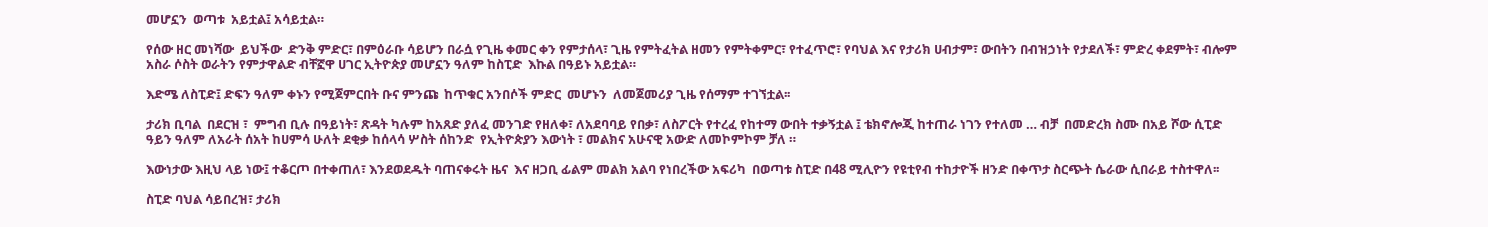መሆኗን  ወጣቱ  አይቷል፤ አሳይቷል።

የሰው ዘር መነሻው  ይህችው  ድንቅ ምድር፣ በምዕራቡ ሳይሆን በራሷ የጊዜ ቀመር ቀን የምታሰላ፣ ጊዜ የምትፈትል ዘመን የምትቀምር፣ የተፈጥሮ፣ የባህል እና የታሪክ ሀብታም፣ ውበትን በብዝኃነት የታደለች፣ ምድረ ቀደምት፣ ብሎም አስራ ሶስት ወራትን የምታዋልድ ብቸኟዋ ሀገር ኢትዮጵያ መሆኗን ዓለም ከስፒድ  እኩል በዓይኑ አይቷል።

እድሜ ለስፒድ፤ ድፍን ዓለም ቀኑን የሚጀምርበት ቡና ምንጩ  ከጥቁር አንበሶች ምድር  መሆኑን  ለመጀመሪያ ጊዜ የሰማም ተገኘቷል፡፡

ታሪክ ቢባል  በደርዝ ፣  ምግብ ቢሉ በዓይነት፣ ጽዳት ካሉም ከአጸድ ያለፈ መንገድ የዘለቀ፣ ለአደባባይ የበቃ፣ ለስፖርት የተረፈ የከተማ ውበት ተቃኝቷል ፤ ቴክኖሎጂ ከተጠራ ነገን የተለመ … ብቻ  በመድረክ ስሙ በአይ ሾው ሲፒድ ዓይን ዓለም ለአራት ሰአት ከሀምሳ ሁለት ደቂቃ ከሰላሳ ሦስት ሰከንድ  የኢትዮጵያን እውነት ፣ መልክና አሁናዊ አውድ ለመኮምኮም ቻለ ።

እውነታው እዚህ ላይ ነው፤ ተቆርጦ በተቀጠለ፣ እንደወደዱት ባጠናቀሩት ዜና  እና ዘጋቢ ፊልም መልክ አልባ የነበረችው አፍሪካ  በወጣቱ ስፒድ በ48 ሚሊዮን የዩቲየብ ተከታዮች ዘንድ በቀጥታ ስርጭት ሴራው ሲበራይ ተስተዋለ፡፡

ስፒድ ባህል ሳይበረዝ፣ ታሪክ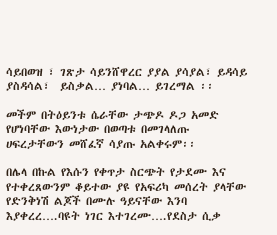ሳይበወዝ ፣ ገጽታ ሳይንሸዋረር ያያል ያሳያል፣ ይዳሳይ ያስዳሳል፣  ይስቃል… ያነባል… ይገረማል ፡፡

መችም በትዕይንቱ ሴራቸው ታጭዶ ዶጋ አመድ የሆነባቸው እውነታው በወጣቱ በመገላለጡ ሀፍረታቸውን መሸፈኛ ሳያጡ አልቀሩም፡፡

በሌላ በኩል የእሱን የቀጥታ ስርጭት የታደሙ እና የተቀረጸውንም ቆይተው ያዩ የአፍሪካ መሰረት ያላቸው የድንቅነሽ ልጆች በሙሉ ዓይናቸው እንባ እያቀረረ….ባዩት ነገር እተገረሙ….የደስታ ሲቃ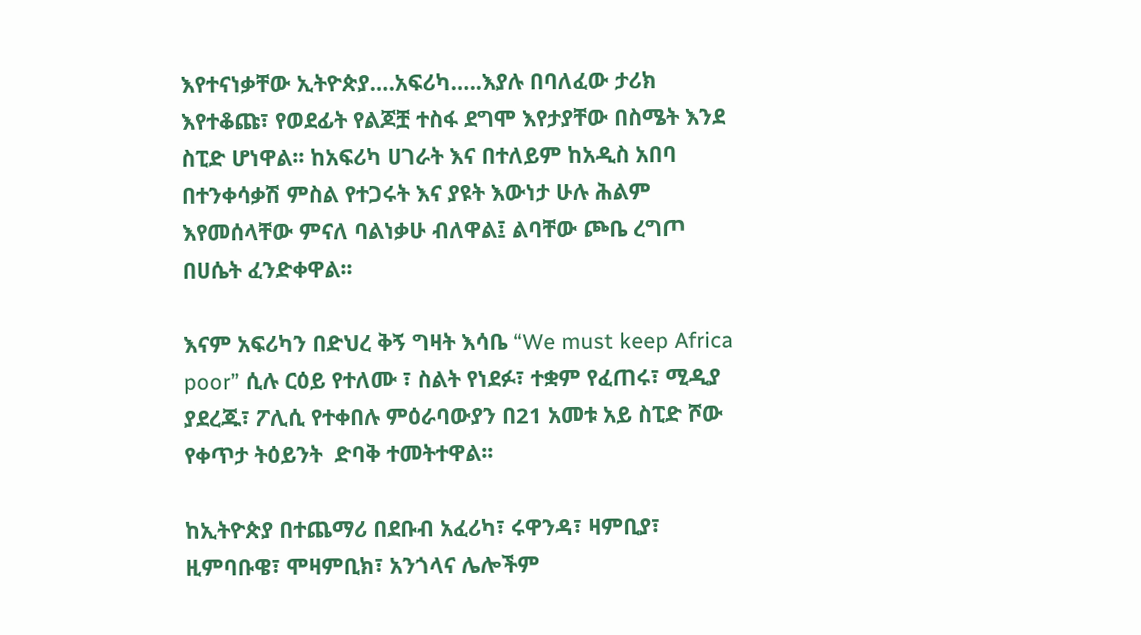እየተናነቃቸው ኢትዮጵያ….አፍሪካ…..እያሉ በባለፈው ታሪክ እየተቆጩ፣ የወደፊት የልጆቿ ተስፋ ደግሞ እየታያቸው በስሜት እንደ ስፒድ ሆነዋል፡፡ ከአፍሪካ ሀገራት እና በተለይም ከአዲስ አበባ በተንቀሳቃሽ ምስል የተጋሩት እና ያዩት እውነታ ሁሉ ሕልም እየመሰላቸው ምናለ ባልነቃሁ ብለዋል፤ ልባቸው ጮቤ ረግጦ በሀሴት ፈንድቀዋል፡፡

እናም አፍሪካን በድህረ ቅኝ ግዛት እሳቤ “We must keep Africa poor” ሲሉ ርዕይ የተለሙ ፣ ስልት የነደፉ፣ ተቋም የፈጠሩ፣ ሚዲያ ያደረጁ፣ ፖሊሲ የተቀበሉ ምዕራባውያን በ21 አመቱ አይ ስፒድ ሾው የቀጥታ ትዕይንት  ድባቅ ተመትተዋል፡፡

ከኢትዮጵያ በተጨማሪ በደቡብ አፈሪካ፣ ሩዋንዳ፣ ዛምቢያ፣ ዚምባቡዌ፣ ሞዛምቢክ፣ አንጎላና ሌሎችም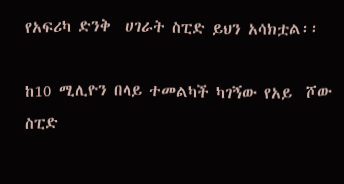የአፍሪካ ድንቅ  ሀገራት ስፒድ ይህን አሳክቷል፡፡

ከ10 ሚሊዮን በላይ ተመልካች ካገኝው የአይ  ሾው ስፒድ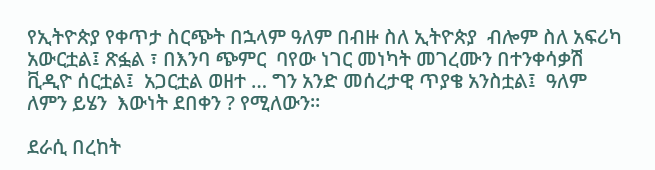የኢትዮጵያ የቀጥታ ስርጭት በኋላም ዓለም በብዙ ስለ ኢትዮጵያ  ብሎም ስለ አፍሪካ  አውርቷል፤ ጽፏል ፣ በእንባ ጭምር  ባየው ነገር መነካት መገረሙን በተንቀሳቃሽ ቪዲዮ ሰርቷል፤  አጋርቷል ወዘተ … ግን አንድ መሰረታዊ ጥያቄ አንስቷል፤  ዓለም  ለምን ይሄን  እውነት ደበቀን ? የሚለውን።

ደራሲ በረከት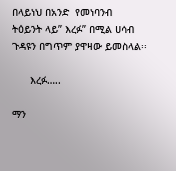በላይነህ በአንድ  የመነባንብ  ትዕይንት ላይ” እረፉ” በሚል ሀሳብ ጉዳዩን በግጥም ያዋዛው ይመስላል፡፡

      እረፉ…..

ማን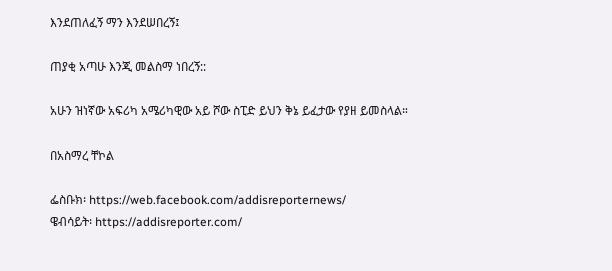እንደጠለፈኝ ማን እንደሠበረኝ፤

ጠያቂ አጣሁ እንጂ መልስማ ነበረኝ::

አሁን ዝነኛው አፍሪካ አሜሪካዊው አይ ሾው ስፒድ ይህን ቅኔ ይፈታው የያዘ ይመስላል።

በአስማረ ቸኮል

ፌስቡክ፡ https://web.facebook.com/addisreporternews/
ዌብሳይት፡ https://addisreporter.com/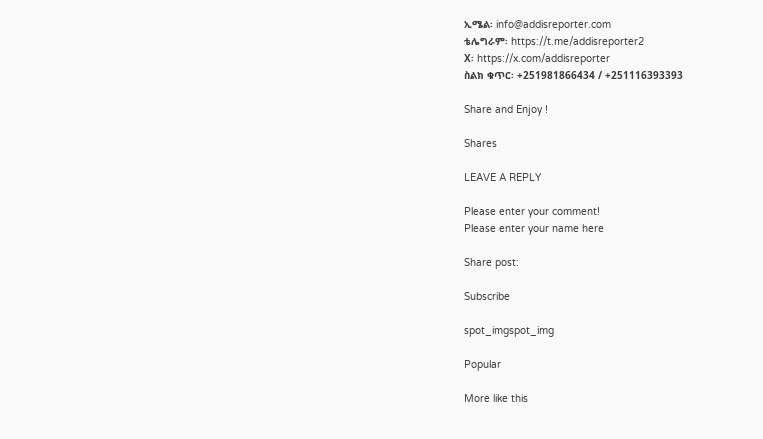ኢሜል፡ info@addisreporter.com
ቴሌግራም፡ https://t.me/addisreporter2
X፡ https://x.com/addisreporter
ስልክ ቁጥር፡ +251981866434 / +251116393393

Share and Enjoy !

Shares

LEAVE A REPLY

Please enter your comment!
Please enter your name here

Share post:

Subscribe

spot_imgspot_img

Popular

More like this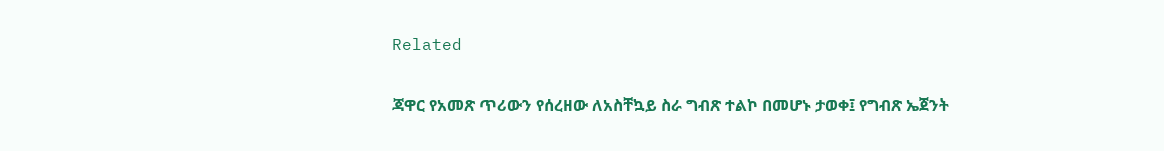Related

ጃዋር የአመጽ ጥሪውን የሰረዘው ለአስቸኳይ ስራ ግብጽ ተልኮ በመሆኑ ታወቀ፤ የግብጽ ኤጀንት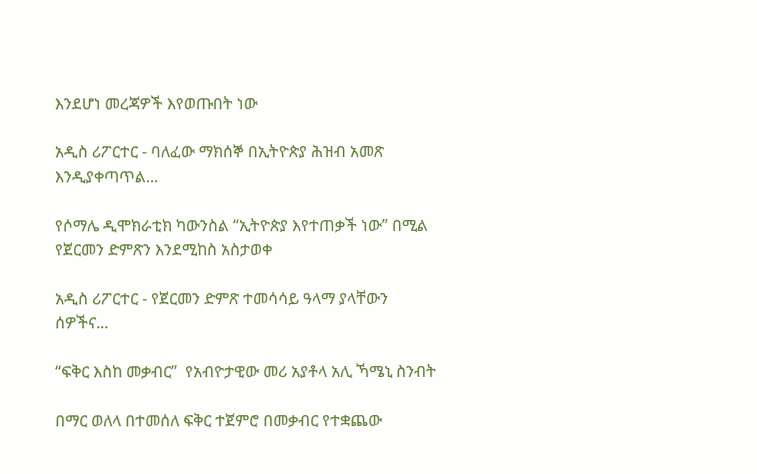እንደሆነ መረጃዎች እየወጡበት ነው

አዲስ ሪፖርተር - ባለፈው ማክሰኞ በኢትዮጵያ ሕዝብ አመጽ እንዲያቀጣጥል...

የሶማሌ ዲሞክራቲክ ካውንስል “ኢትዮጵያ እየተጠቃች ነው” በሚል የጀርመን ድምጽን እንደሚከስ አስታወቀ

አዲስ ሪፖርተር - የጀርመን ድምጽ ተመሳሳይ ዓላማ ያላቸውን ሰዎችና...

“ፍቅር እስከ መቃብር”  የአብዮታዊው መሪ አያቶላ አሊ ኻሜኒ ስንብት

በማር ወለላ በተመሰለ ፍቅር ተጀምሮ በመቃብር የተቋጨው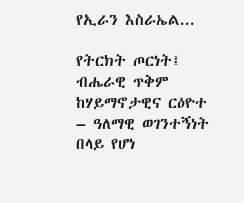የኢራን እስራኤል...

የትርክት ጦርነት፤ ብሔራዊ ጥቅም ከሃይማኖታዊና ርዕዮተ – ዓለማዊ ወገንተኝነት በላይ የሆነ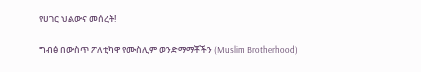የሀገር ህልውና መሰረት!

ግብፅ በውስጥ ፖለቲካዋ የሙስሊም ወንድማማቾችን (Muslim Brotherhood)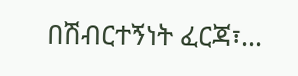በሽብርተኝነት ፈርጃ፣...